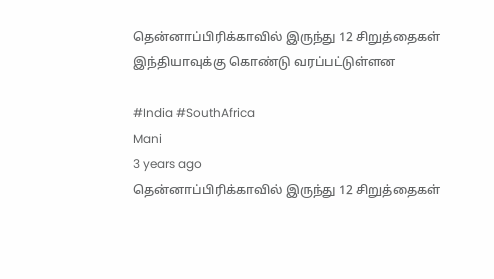தென்னாப்பிரிக்காவில் இருந்து 12 சிறுத்தைகள் இந்தியாவுக்கு கொண்டு வரப்பட்டுள்ளன

#India #SouthAfrica
Mani
3 years ago
தென்னாப்பிரிக்காவில் இருந்து 12 சிறுத்தைகள்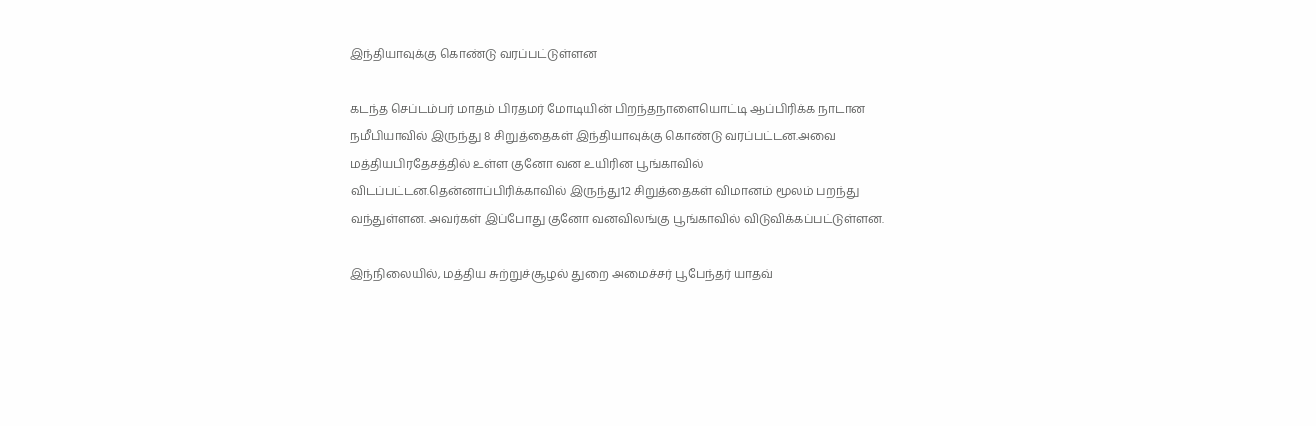இந்தியாவுக்கு கொண்டு வரப்பட்டுள்ளன

கடந்த செப்டம்பர் மாதம் பிரதமர் மோடியின் பிறந்தநாளையொட்டி ஆப்பிரிக்க நாடான நமீபியாவில் இருந்து 8 சிறுத்தைகள் இந்தியாவுக்கு கொண்டு வரப்பட்டன.அவை மத்தியபிரதேசத்தில் உள்ள குனோ வன உயிரின பூங்காவில் விடப்பட்டன.தென்னாப்பிரிக்காவில் இருந்து12 சிறுத்தைகள் விமானம் மூலம் பறந்து வந்துள்ளன. அவர்கள் இப்போது குனோ வனவிலங்கு பூங்காவில் விடுவிக்கப்பட்டுள்ளன.

இந்நிலையில், மத்திய சுற்றுச்சூழல் துறை அமைச்சர் பூபேந்தர் யாதவ்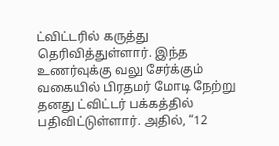ட்விட்டரில் கருத்து தெரிவித்துள்ளார். இந்த உணர்வுக்கு வலு சேர்க்கும் வகையில் பிரதமர் மோடி நேற்று தனது ட்விட்டர் பக்கத்தில் பதிவிட்டுள்ளார். அதில், “12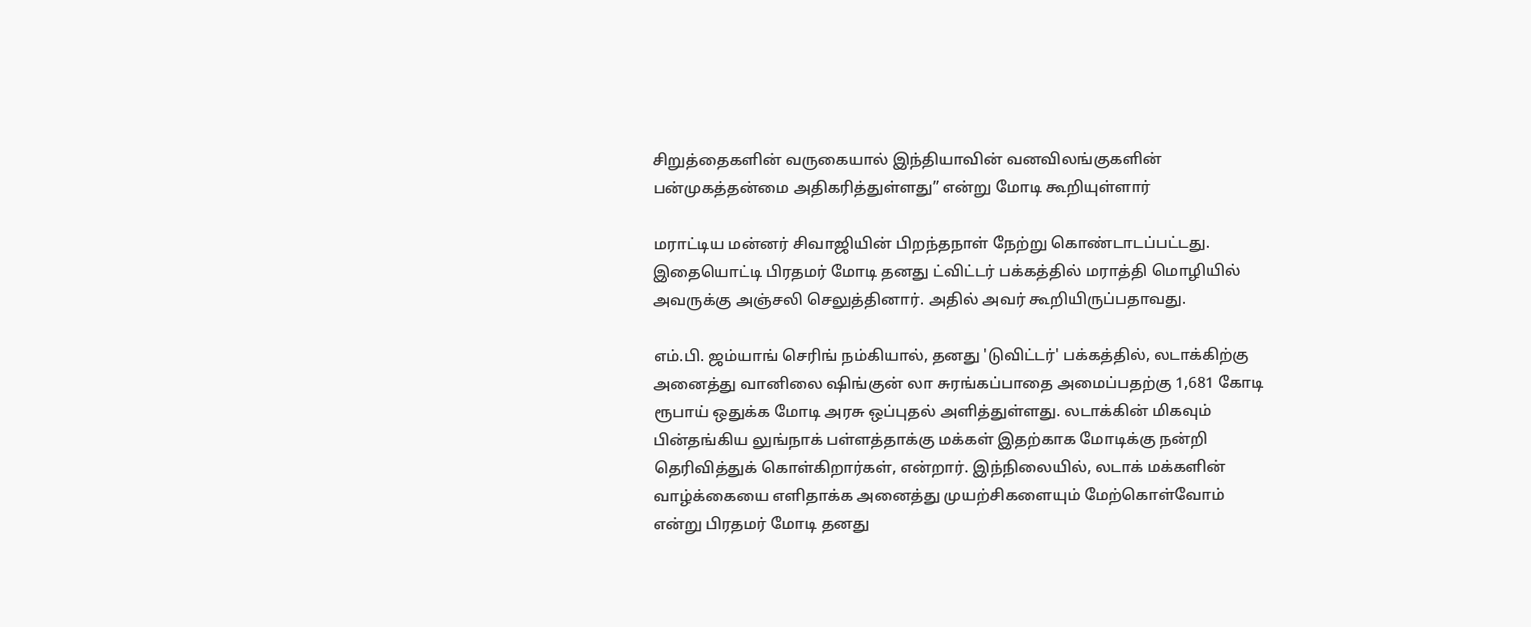சிறுத்தைகளின் வருகையால் இந்தியாவின் வனவிலங்குகளின் பன்முகத்தன்மை அதிகரித்துள்ளது” என்று மோடி கூறியுள்ளார்

மராட்டிய மன்னர் சிவாஜியின் பிறந்தநாள் நேற்று கொண்டாடப்பட்டது. இதையொட்டி பிரதமர் மோடி தனது ட்விட்டர் பக்கத்தில் மராத்தி மொழியில் அவருக்கு அஞ்சலி செலுத்தினார். அதில் அவர் கூறியிருப்பதாவது.

எம்.பி. ஜம்யாங் செரிங் நம்கியால், தனது 'டுவிட்டர்' பக்கத்தில், லடாக்கிற்கு அனைத்து வானிலை ஷிங்குன் லா சுரங்கப்பாதை அமைப்பதற்கு 1,681 கோடி ரூபாய் ஒதுக்க மோடி அரசு ஒப்புதல் அளித்துள்ளது. லடாக்கின் மிகவும் பின்தங்கிய லுங்நாக் பள்ளத்தாக்கு மக்கள் இதற்காக மோடிக்கு நன்றி தெரிவித்துக் கொள்கிறார்கள், என்றார். இந்நிலையில், லடாக் மக்களின் வாழ்க்கையை எளிதாக்க அனைத்து முயற்சிகளையும் மேற்கொள்வோம் என்று பிரதமர் மோடி தனது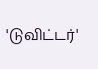'டுவிட்டர்'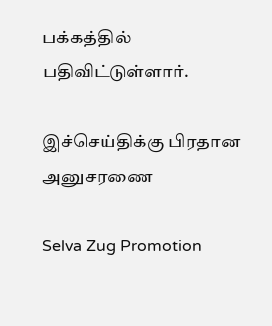பக்கத்தில் பதிவிட்டுள்ளார்.

இச்செய்திக்கு பிரதான அனுசரணை

Selva Zug Promotion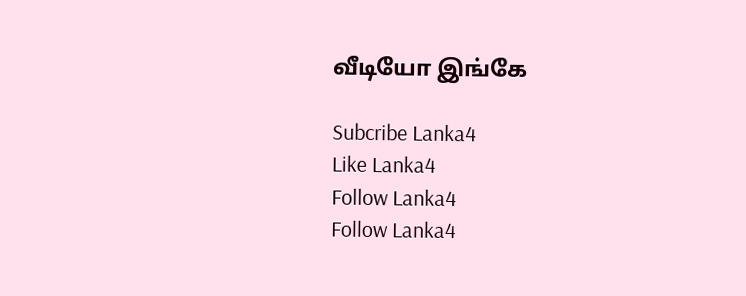வீடியோ இங்கே

Subcribe Lanka4
Like Lanka4
Follow Lanka4
Follow Lanka4